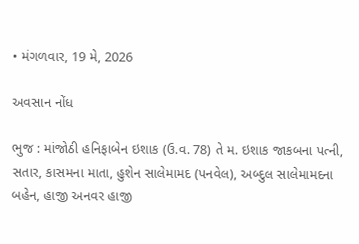• મંગળવાર, 19 મે, 2026

અવસાન નોંધ

ભુજ : માંજોઠી હનિફાબેન ઇશાક (ઉ.વ. 78) તે મ. ઇશાક જાકબના પત્ની, સતાર, કાસમના માતા, હુશેન સાલેમામદ (પનવેલ), અબ્દુલ સાલેમામદના બહેન, હાજી અનવર હાજી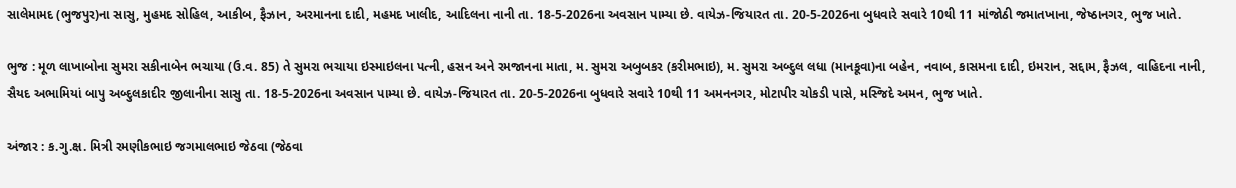સાલેમામદ (ભુજપુર)ના સાસુ, મુહમદ સોહિલ, આકીબ, ફૈઝાન, અરમાનના દાદી, મહમદ ખાલીદ, આદિલના નાની તા. 18-5-2026ના અવસાન પામ્યા છે. વાયેઝ-જિયારત તા. 20-5-2026ના બુધવારે સવારે 10થી 11 માંજોઠી જમાતખાના, જેષ્ઠાનગર, ભુજ ખાતે.

ભુજ : મૂળ લાખાબોના સુમરા સકીનાબેન ભચાયા (ઉ.વ. 85) તે સુમરા ભચાયા ઇસ્માઇલના પત્ની, હસન અને રમજાનના માતા, મ. સુમરા અબુબકર (કરીમભાઇ), મ. સુમરા અબ્દુલ લધા (માનકૂવા)ના બહેન, નવાબ, કાસમના દાદી, ઇમરાન, સદ્દામ, ફૈઝલ, વાહિદના નાની, સૈયદ અભામિયાં બાપુ અબ્દુલકાદીર જીલાનીના સાસુ તા. 18-5-2026ના અવસાન પામ્યા છે. વાયેઝ-જિયારત તા. 20-5-2026ના બુધવારે સવારે 10થી 11 અમનનગર, મોટાપીર ચોકડી પાસે, મસ્જિદે અમન, ભુજ ખાતે.

અંજાર : ક.ગુ.ક્ષ. મિત્રી રમણીકભાઇ જગમાલભાઇ જેઠવા (જેઠવા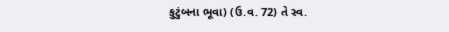કુટુંબના ભૂવા) (ઉ.વ. 72) તે સ્વ.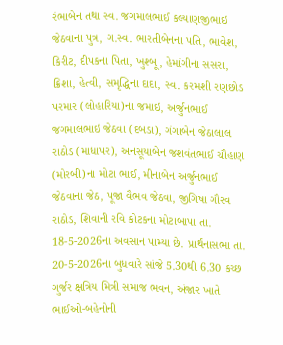રંભાબેન તથા સ્વ. જગમાલભાઈ કલ્યાણજીભાઇ જેઠવાના પુત્ર, ગ.સ્વ. ભારતીબેનના પતિ, ભાવેશ, કિરીટ, દીપકના પિતા, ખુશ્બૂ, હેમાંગીના સસરા, ક્રિશા, હેત્વી, સમૃદ્ધિના દાદા, સ્વ. કરમશી રણછોડ પરમાર (લોહારિયા)ના જમાઇ, અર્જુનભાઈ જગમાલભાઇ જેઠવા (દબડા), ગંગાબેન જેઠાલાલ રાઠોડ (માધાપર), અનસૂયાબેન જશવંતભાઈ ચૌહાણ (મોરબી)ના મોટા ભાઈ, મીનાબેન અર્જુનભાઈ જેઠવાના જેઠ, પૂજા વૈભવ જેઠવા, જીગિષા ગૌરવ રાઠોડ, શિવાની રવિ કોટકના મોટાબાપા તા. 18-5-2026ના અવસાન પામ્યા છે. પ્રાર્થનાસભા તા. 20-5-2026ના બુધવારે સાંજે 5.30થી 6.30 કચ્છ ગુર્જર ક્ષત્રિય મિત્રી સમાજ ભવન, અંજાર ખાતે ભાઈઓ-બહેનોની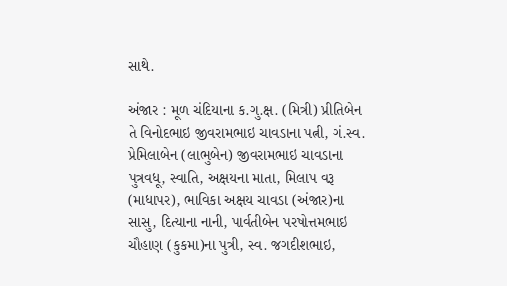સાથે.

અંજાર : મૂળ ચંદિયાના ક.ગુ.ક્ષ. (મિત્રી) પ્રીતિબેન તે વિનોદભાઇ જીવરામભાઇ ચાવડાના પત્ની, ગં.સ્વ. પ્રેમિલાબેન (લાભુબેન) જીવરામભાઇ ચાવડાના પુત્રવધૂ, સ્વાતિ, અક્ષયના માતા, મિલાપ વરૂ (માધાપર), ભાવિકા અક્ષય ચાવડા (અંજાર)ના સાસુ, દિત્યાના નાની, પાર્વતીબેન પરષોત્તમભાઇ ચૌહાણ (કુકમા)ના પુત્રી, સ્વ. જગદીશભાઇ,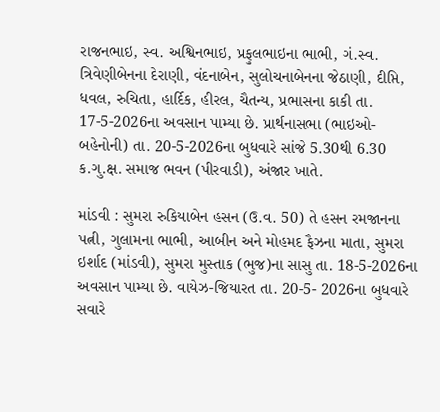રાજનભાઇ, સ્વ. અશ્વિનભાઇ, પ્રફુલભાઇના ભાભી, ગં.સ્વ. ત્રિવેણીબેનના દેરાણી, વંદનાબેન, સુલોચનાબેનના જેઠાણી, દીપ્તિ, ધવલ, રુચિતા, હાર્દિક, હીરલ, ચૈતન્ય, પ્રભાસના કાકી તા. 17-5-2026ના અવસાન પામ્યા છે. પ્રાર્થનાસભા (ભાઇઓ-બહેનોની) તા. 20-5-2026ના બુધવારે સાંજે 5.30થી 6.30 ક.ગુ.ક્ષ. સમાજ ભવન (પીરવાડી), અંજાર ખાતે.

માંડવી : સુમરા રુકિયાબેન હસન (ઉ.વ. 50) તે હસન રમજાનના પત્ની, ગુલામના ભાભી, આબીન અને મોહમદ ફૈઝના માતા, સુમરા ઇર્શાદ (માંડવી), સુમરા મુસ્તાક (ભુજ)ના સાસુ તા. 18-5-2026ના અવસાન પામ્યા છે. વાયેઝ-જિયારત તા. 20-5- 2026ના બુધવારે સવારે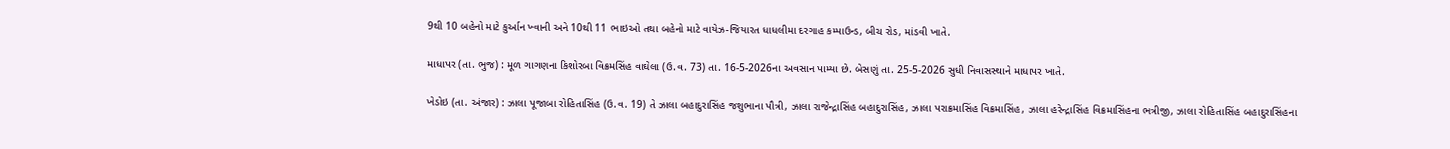9થી 10 બહેનો માટે કુર્આન ખ્વાની અને 10થી 11 ભાઇઓ તથા બહેનો માટે વાયેઝ-જિયારત ધાધલીમા દરગાહ કમ્પાઉન્ડ, બીચ રોડ, માંડવી ખાતે.

માધાપર (તા. ભુજ) : મૂળ ગાગણના કિશોરબા વિક્રમસિંહ વાઘેલા (ઉ.વ. 73) તા. 16-5-2026ના અવસાન પામ્યા છે. બેસણું તા. 25-5-2026 સુધી નિવાસસ્થાને માધાપર ખાતે.

ખેડોઇ (તા. અંજાર) : ઝાલા પૂજાબા રોહિતાસિંહ (ઉ.વ. 19) તે ઝાલા બહાદુરાસિંહ જશુભાના પૌત્રી, ઝાલા રાજેન્દ્રાસિંહ બહાદુરાસિંહ, ઝાલા પરાક્રમાસિંહ વિક્રમાસિંહ, ઝાલા હરેન્દ્રાસિંહ વિક્રમાસિંહના ભત્રીજી, ઝાલા રોહિતાસિંહ બહાદુરાસિંહના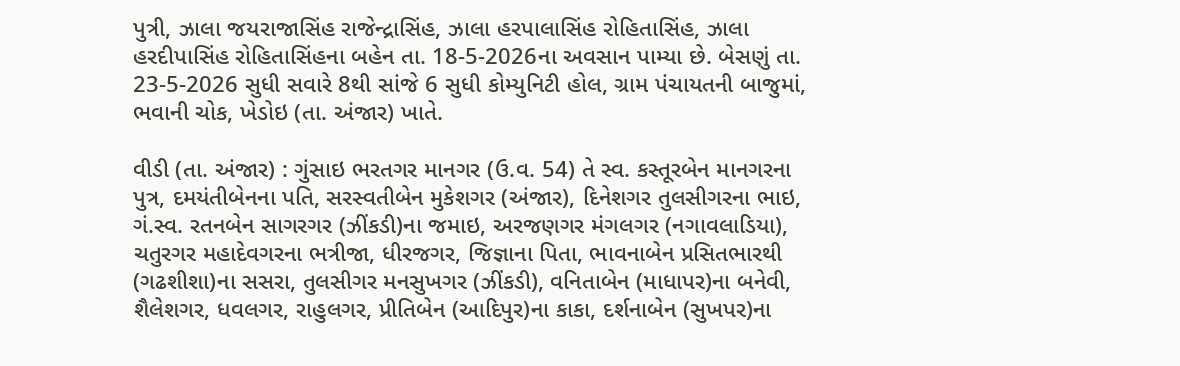પુત્રી, ઝાલા જયરાજાસિંહ રાજેન્દ્રાસિંહ, ઝાલા હરપાલાસિંહ રોહિતાસિંહ, ઝાલા હરદીપાસિંહ રોહિતાસિંહના બહેન તા. 18-5-2026ના અવસાન પામ્યા છે. બેસણું તા. 23-5-2026 સુધી સવારે 8થી સાંજે 6 સુધી કોમ્યુનિટી હોલ, ગ્રામ પંચાયતની બાજુમાં, ભવાની ચોક, ખેડોઇ (તા. અંજાર) ખાતે.

વીડી (તા. અંજાર) : ગુંસાઇ ભરતગર માનગર (ઉ.વ. 54) તે સ્વ. કસ્તૂરબેન માનગરના પુત્ર, દમયંતીબેનના પતિ, સરસ્વતીબેન મુકેશગર (અંજાર), દિનેશગર તુલસીગરના ભાઇ, ગં.સ્વ. રતનબેન સાગરગર (ઝીંકડી)ના જમાઇ, અરજણગર મંગલગર (નગાવલાડિયા), ચતુરગર મહાદેવગરના ભત્રીજા, ધીરજગર, જિજ્ઞાના પિતા, ભાવનાબેન પ્રસિતભારથી (ગઢશીશા)ના સસરા, તુલસીગર મનસુખગર (ઝીંકડી), વનિતાબેન (માધાપર)ના બનેવી, શૈલેશગર, ધવલગર, રાહુલગર, પ્રીતિબેન (આદિપુર)ના કાકા, દર્શનાબેન (સુખપર)ના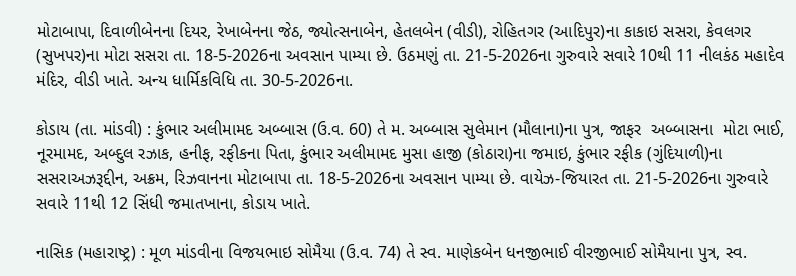મોટાબાપા, દિવાળીબેનના દિયર, રેખાબેનના જેઠ, જ્યોત્સનાબેન, હેતલબેન (વીડી), રોહિતગર (આદિપુર)ના કાકાઇ સસરા, કેવલગર (સુખપર)ના મોટા સસરા તા. 18-5-2026ના અવસાન પામ્યા છે. ઉઠમણું તા. 21-5-2026ના ગુરુવારે સવારે 10થી 11 નીલકંઠ મહાદેવ મંદિર, વીડી ખાતે. અન્ય ધાર્મિકવિધિ તા. 30-5-2026ના.

કોડાય (તા. માંડવી) : કુંભાર અલીમામદ અબ્બાસ (ઉ.વ. 60) તે મ. અબ્બાસ સુલેમાન (મૌલાના)ના પુત્ર, જાફર  અબ્બાસના  મોટા ભાઈ, નૂરમામદ, અબ્દુલ રઝાક, હનીફ, રફીકના પિતા, કુંભાર અલીમામદ મુસા હાજી (કોઠારા)ના જમાઇ, કુંભાર રફીક (ગુંદિયાળી)ના  સસરાઅઝરૂદ્દીન, અક્રમ, રિઝવાનના મોટાબાપા તા. 18-5-2026ના અવસાન પામ્યા છે. વાયેઝ-જિયારત તા. 21-5-2026ના ગુરુવારે  સવારે 11થી 12 સિંધી જમાતખાના, કોડાય ખાતે.

નાસિક (મહારાષ્ટ્ર) : મૂળ માંડવીના વિજયભાઇ સોમૈયા (ઉ.વ. 74) તે સ્વ. માણેકબેન ધનજીભાઈ વીરજીભાઈ સોમૈયાના પુત્ર, સ્વ.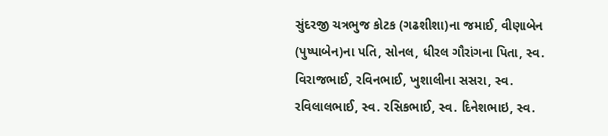સુંદરજી ચત્રભુજ કોટક (ગઢશીશા)ના જમાઈ, વીણાબેન (પુષ્પાબેન)ના પતિ, સોનલ, ધીરલ ગૌરાંગના પિતા, સ્વ. વિરાજભાઈ, રવિનભાઈ, ખુશાલીના સસરા, સ્વ. રવિલાલભાઈ, સ્વ. રસિકભાઈ, સ્વ. દિનેશભાઇ, સ્વ.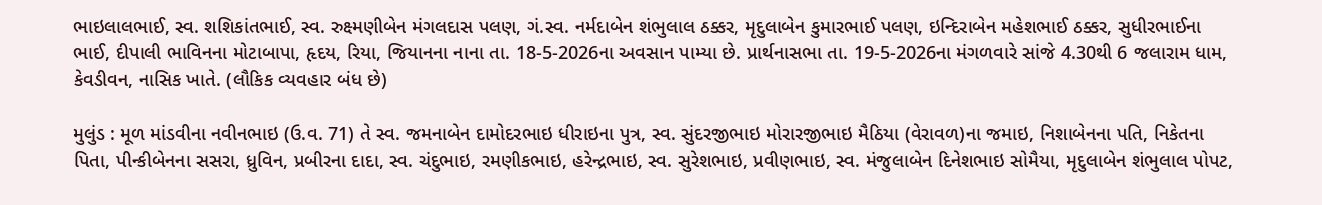ભાઇલાલભાઈ, સ્વ. શશિકાંતભાઈ, સ્વ. રુક્ષ્મણીબેન મંગલદાસ પલણ, ગં.સ્વ. નર્મદાબેન શંભુલાલ ઠક્કર, મૃદુલાબેન કુમારભાઈ પલણ, ઇન્દિરાબેન મહેશભાઈ ઠક્કર, સુધીરભાઈના ભાઈ, દીપાલી ભાવિનના મોટાબાપા, હૃદય, રિયા, જિયાનના નાના તા. 18-5-2026ના અવસાન પામ્યા છે. પ્રાર્થનાસભા તા. 19-5-2026ના મંગળવારે સાંજે 4.30થી 6 જલારામ ધામ, કેવડીવન, નાસિક ખાતે. (લૌકિક વ્યવહાર બંધ છે)

મુલુંડ : મૂળ માંડવીના નવીનભાઇ (ઉ.વ. 71) તે સ્વ. જમનાબેન દામોદરભાઇ ધીરાઇના પુત્ર, સ્વ. સુંદરજીભાઇ મોરારજીભાઇ મૈઠિયા (વેરાવળ)ના જમાઇ, નિશાબેનના પતિ, નિકેતના પિતા, પીન્કીબેનના સસરા, ધ્રુવિન, પ્રબીરના દાદા, સ્વ. ચંદુભાઇ, રમણીકભાઇ, હરેન્દ્રભાઇ, સ્વ. સુરેશભાઇ, પ્રવીણભાઇ, સ્વ. મંજુલાબેન દિનેશભાઇ સોમૈયા, મૃદુલાબેન શંભુલાલ પોપટ,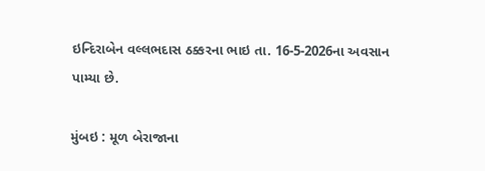ઇન્દિરાબેન વલ્લભદાસ ઠક્કરના ભાઇ તા. 16-5-2026ના અવસાન પામ્યા છે.

મુંબઇ : મૂળ બેરાજાના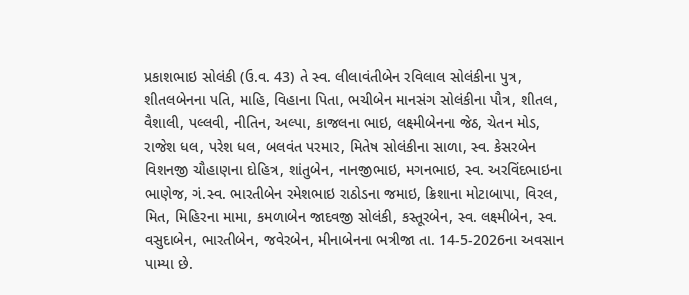પ્રકાશભાઇ સોલંકી (ઉ.વ. 43) તે સ્વ. લીલાવંતીબેન રવિલાલ સોલંકીના પુત્ર, શીતલબેનના પતિ, માહિ, વિહાના પિતા, ભચીબેન માનસંગ સોલંકીના પૌત્ર, શીતલ, વૈશાલી, પલ્લવી, નીતિન, અલ્પા, કાજલના ભાઇ, લક્ષ્મીબેનના જેઠ, ચેતન મોડ, રાજેશ ધલ, પરેશ ધલ, બલવંત પરમાર, મિતેષ સોલંકીના સાળા, સ્વ. કેસરબેન વિશનજી ચૌહાણના દોહિત્ર, શાંતુબેન, નાનજીભાઇ, મગનભાઇ, સ્વ. અરવિંદભાઇના ભાણેજ, ગં.સ્વ. ભારતીબેન રમેશભાઇ રાઠોડના જમાઇ, ક્રિશાના મોટાબાપા, વિરલ, મિત, મિહિરના મામા, કમળાબેન જાદવજી સોલંકી, કસ્તૂરબેન, સ્વ. લક્ષ્મીબેન, સ્વ. વસુદાબેન, ભારતીબેન, જવેરબેન, મીનાબેનના ભત્રીજા તા. 14-5-2026ના અવસાન પામ્યા છે.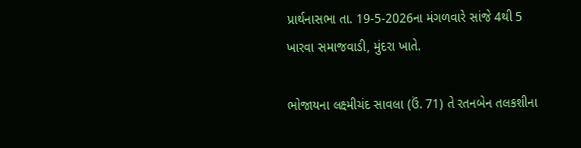પ્રાર્થનાસભા તા. 19-5-2026ના મંગળવારે સાંજે 4થી 5 ખારવા સમાજવાડી, મુંદરા ખાતે.

ભોજાયના લક્ષ્મીચંદ સાવલા (ઉં. 71) તે રતનબેન તલકશીના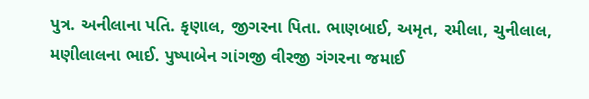પુત્ર. અનીલાના પતિ. કૃણાલ, જીગરના પિતા. ભાણબાઈ, અમૃત, રમીલા, ચુનીલાલ, મણીલાલના ભાઈ. પુષ્પાબેન ગાંગજી વીરજી ગંગરના જમાઈ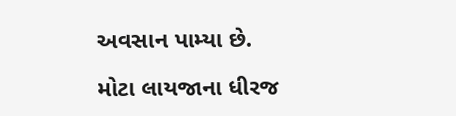અવસાન પામ્યા છે.

મોટા લાયજાના ધીરજ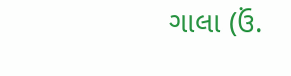ગાલા (ઉં.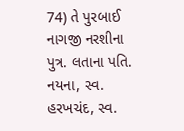74) તે પુરબાઈ નાગજી નરશીના પુત્ર. લતાના પતિ. નયના, સ્વ. હરખચંદ, સ્વ.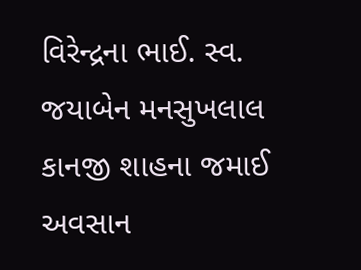વિરેન્દ્રના ભાઈ. સ્વ. જયાબેન મનસુખલાલ કાનજી શાહના જમાઈ અવસાન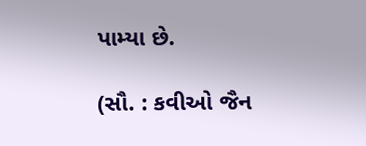પામ્યા છે.

(સૌ. : કવીઓ જૈન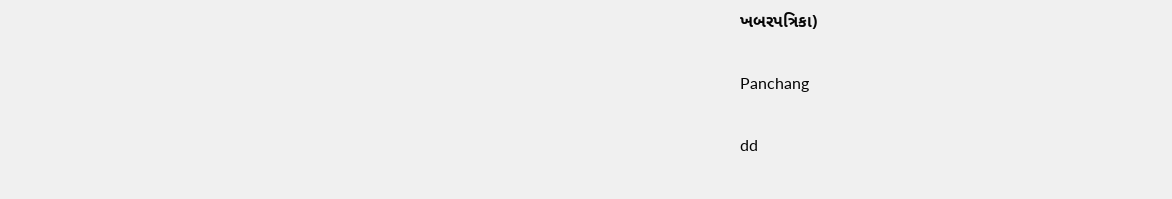ખબરપત્રિકા)

Panchang

dd